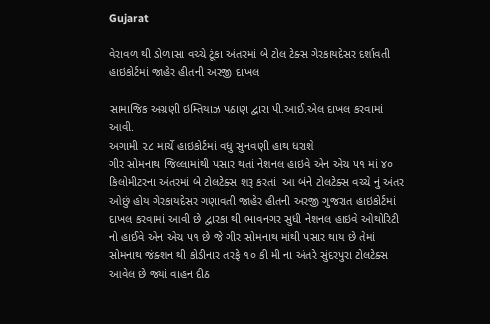Gujarat

વેરાવળ થી ડોળાસા વચ્ચે ટૂંકા અંતરમાં બે ટોલ ટેક્સ ગેરકાયદેસર દર્શાવતી હાઇકોર્ટમાં જાહેર હીતની અરજી દાખલ

સામાજિક અગ્રણી ઇમ્તિયાઝ પઠાણ દ્વારા પી.આઈ.એલ દાખલ કરવામાં આવી.
અગામી ૨૮ માર્ચે હાઇકોર્ટમાં વધુ સુનવણી હાથ ધરાશે
ગીર સોમનાથ જિલ્લામાંથી પસાર થતાં નેશનલ હાઇવે એન એચ ૫૧ માં ૪૦ કિલોમીટરના અંતરમાં બે ટોલટેક્સ શરૂ કરતાં  આ બંને ટોલટેક્સ વચ્ચે નું અંતર ઓછું હોય ગેરકાયદેસર ગણાવતી જાહેર હીતની અરજી ગુજરાત હાઇકોર્ટમાં દાખલ કરવામાં આવી છે દ્વારકા થી ભાવનગર સુધી નેશનલ હાઇવે ઓથોરિટી નો હાઈવે એન એચ ૫૧ છે જે ગીર સોમનાથ માંથી પસાર થાય છે તેમાં સોમનાથ જંક્શન થી કોડીનાર તરફે ૧૦ કી મી ના અંતરે સુંદરપુરા ટોલટેક્સ આવેલ છે જ્યાં વાહન દીઠ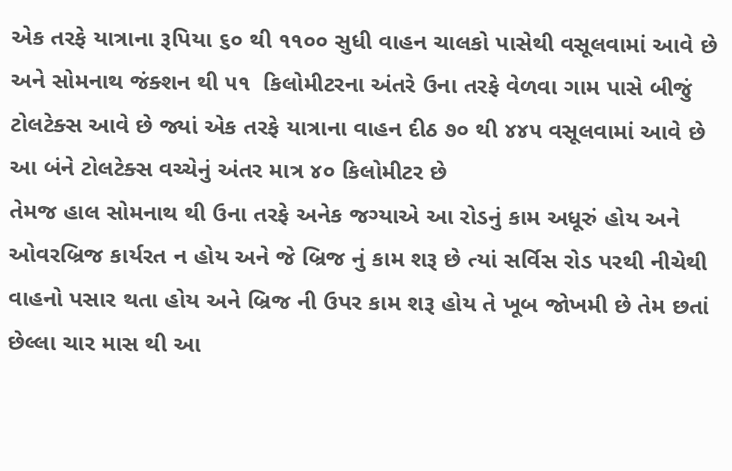એક તરફે યાત્રાના રૂપિયા ૬૦ થી ૧૧૦૦ સુધી વાહન ચાલકો પાસેથી વસૂલવામાં આવે છે અને સોમનાથ જંક્શન થી ૫૧  કિલોમીટરના અંતરે ઉના તરફે વેળવા ગામ પાસે બીજું ટોલટેક્સ આવે છે જ્યાં એક તરફે યાત્રાના વાહન દીઠ ૭૦ થી ૪૪૫ વસૂલવામાં આવે છે આ બંને ટોલટેક્સ વચ્ચેનું અંતર માત્ર ૪૦ કિલોમીટર છે
તેમજ હાલ સોમનાથ થી ઉના તરફે અનેક જગ્યાએ આ રોડનું કામ અધૂરું હોય અને ઓવરબ્રિજ કાર્યરત ન હોય અને જે બ્રિજ નું કામ શરૂ છે ત્યાં સર્વિસ રોડ પરથી નીચેથી વાહનો પસાર થતા હોય અને બ્રિજ ની ઉપર કામ શરૂ હોય તે ખૂબ જોખમી છે તેમ છતાં છેલ્લા ચાર માસ થી આ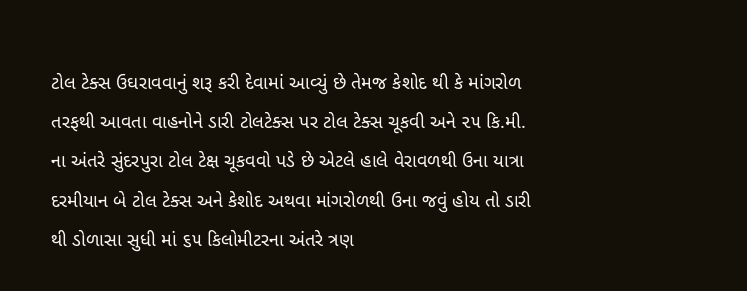ટોલ ટેક્સ ઉઘરાવવાનું શરૂ કરી દેવામાં આવ્યું છે તેમજ કેશોદ થી કે માંગરોળ તરફથી આવતા વાહનોને ડારી ટોલટેક્સ પર ટોલ ટેક્સ ચૂકવી અને ૨૫ કિ.મી. ના અંતરે સુંદરપુરા ટોલ ટેક્ષ ચૂકવવો પડે છે એટલે હાલે વેરાવળથી ઉના યાત્રા દરમીયાન બે ટોલ ટેક્સ અને કેશોદ અથવા માંગરોળથી ઉના જવું હોય તો ડારી થી ડોળાસા સુધી માં ૬૫ કિલોમીટરના અંતરે ત્રણ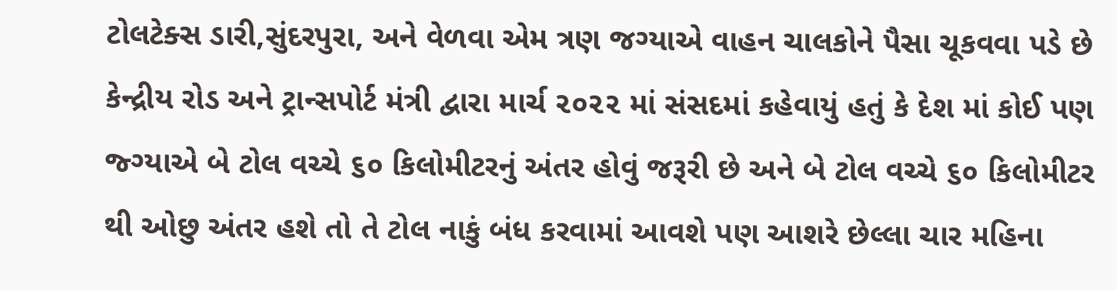ટોલટેક્સ ડારી,સુંદરપુરા, અને વેળવા એમ ત્રણ જગ્યાએ વાહન ચાલકોને પૈસા ચૂકવવા પડે છે
કેન્દ્રીય રોડ અને ટ્રાન્સપોર્ટ મંત્રી દ્વારા માર્ચ ૨૦૨૨ માં સંસદમાં કહેવાયું હતું કે દેશ માં કોઈ પણ જ્ગ્યાએ બે ટોલ વચ્ચે ૬૦ કિલોમીટરનું અંતર હોવું જરૂરી છે અને બે ટોલ વચ્ચે ૬૦ કિલોમીટર થી ઓછુ અંતર હશે તો તે ટોલ નાકું બંધ કરવામાં આવશે પણ આશરે છેલ્લા ચાર મહિના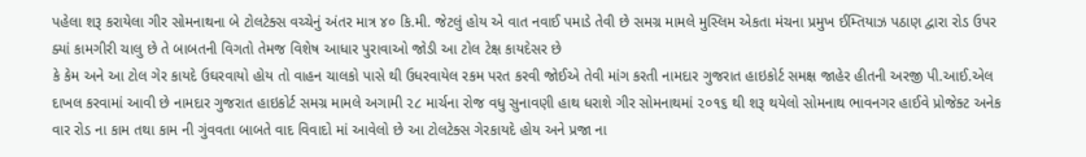પહેલા શરૂ કરાયેલા ગીર સોમનાથના બે ટોલટેક્સ વચ્ચેનું અંતર માત્ર ૪૦ કિ.મી. જેટલું હોય એ વાત નવાઈ પમાડે તેવી છે સમગ્ર મામલે મુસ્લિમ એકતા મંચના પ્રમુખ ઈમ્તિયાઝ પઠાણ દ્વારા રોડ ઉપર ક્યાં કામગીરી ચાલુ છે તે બાબતની વિગતો તેમજ વિશેષ આધાર પુરાવાઓ જોડી આ ટોલ ટેક્ષ કાયદેસર છે
કે કેમ અને આ ટોલ ગેર કાયદે ઉઘરવાયો હોય તો વાહન ચાલકો પાસે થી ઉધરવાયેલ રકમ પરત કરવી જોઈએ તેવી માંગ કરતી નામદાર ગુજરાત હાઇકોર્ટ સમક્ષ જાહેર હીતની અરજી પી.આઈ.એલ દાખલ કરવામાં આવી છે નામદાર ગુજરાત હાઇકોર્ટ સમગ્ર મામલે અગામી ૨૮ માર્ચના રોજ વધુ સુનાવણી હાથ ધરાશે ગીર સોમનાથમાં ૨૦૧૬ થી શરૂ થયેલો સોમનાથ ભાવનગર હાઈવે પ્રોજેક્ટ અનેક વાર રોડ ના કામ તથા કામ ની ગુંવવતા બાબતે વાદ વિવાદો માં આવેલો છે આ ટોલટેક્સ ગેરકાયદે હોય અને પ્રજા ના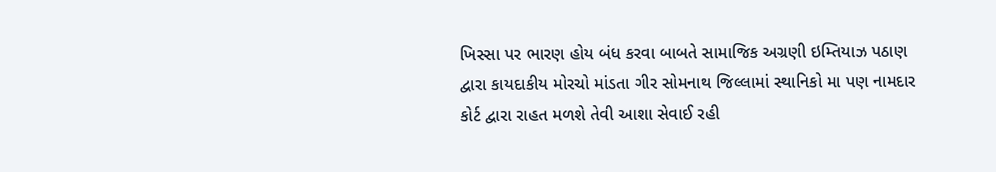ખિસ્સા પર ભારણ હોય બંધ કરવા બાબતે સામાજિક અગ્રણી ઇમ્તિયાઝ પઠાણ દ્વારા કાયદાકીય મોરચો માંડતા ગીર સોમનાથ જિલ્લામાં સ્થાનિકો મા પણ નામદાર કોર્ટ દ્વારા રાહત મળશે તેવી આશા સેવાઈ રહી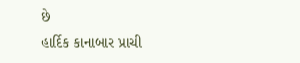છે
હાર્દિક કાનાબાર પ્રાચી